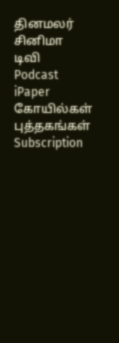தினமலர்
சினிமா
டிவி
Podcast
iPaper
கோயில்கள்
புத்தகங்கள்
Subscription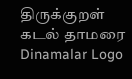திருக்குறள்
கடல் தாமரை
Dinamalar Logo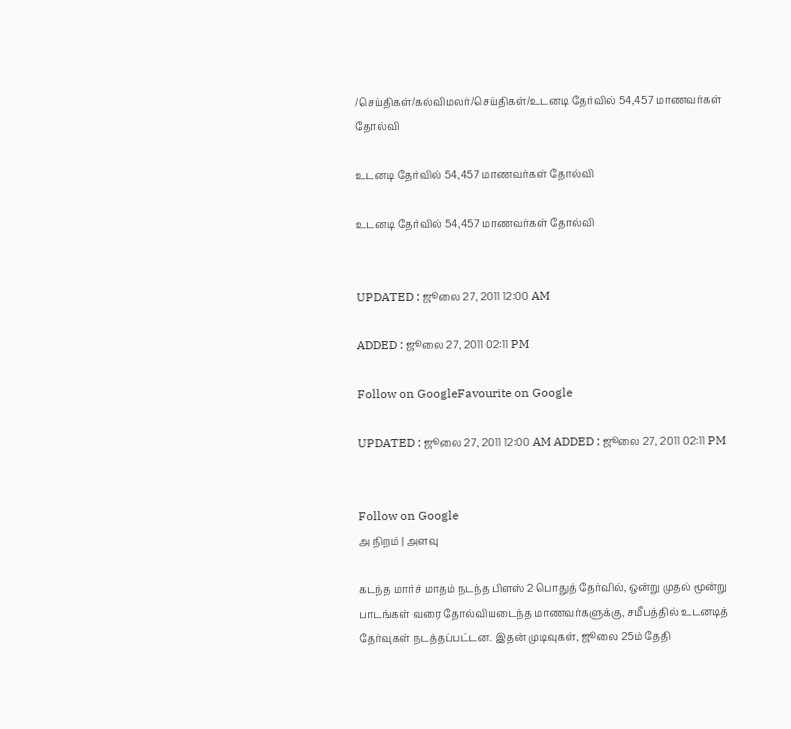/செய்திகள்/கல்விமலர்/செய்திகள்/உடனடி தேர்வில் 54,457 மாணவர்கள் தோல்வி

உடனடி தேர்வில் 54,457 மாணவர்கள் தோல்வி

உடனடி தேர்வில் 54,457 மாணவர்கள் தோல்வி


UPDATED : ஜூலை 27, 2011 12:00 AM

ADDED : ஜூலை 27, 2011 02:11 PM

Follow on GoogleFavourite on Google

UPDATED : ஜூலை 27, 2011 12:00 AM ADDED : ஜூலை 27, 2011 02:11 PM


Follow on Google
அ நிறம் | அளவு

கடந்த மார்ச் மாதம் நடந்த பிளஸ் 2 பொதுத் தேர்வில், ஒன்று முதல் மூன்று பாடங்கள் வரை தோல்வியடைந்த மாணவர்களுக்கு, சமீபத்தில் உடனடித் தேர்வுகள் நடத்தப்பட்டன. இதன் முடிவுகள், ஜூலை 25ம் தேதி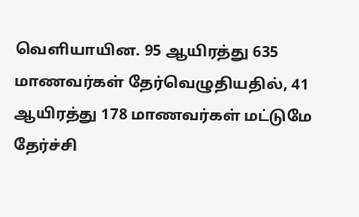வெளியாயின. 95 ஆயிரத்து 635 மாணவர்கள் தேர்வெழுதியதில், 41 ஆயிரத்து 178 மாணவர்கள் மட்டுமே தேர்ச்சி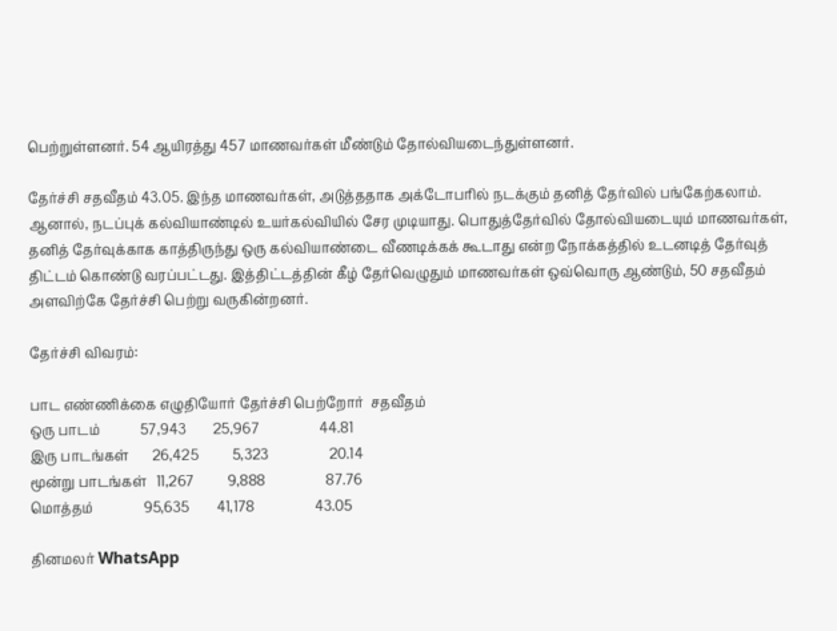பெற்றுள்ளனர். 54 ஆயிரத்து 457 மாணவர்கள் மீண்டும் தோல்வியடைந்துள்ளனர்.

தேர்ச்சி சதவீதம் 43.05. இந்த மாணவர்கள், அடுத்ததாக அக்டோபரில் நடக்கும் தனித் தேர்வில் பங்கேற்கலாம். ஆனால், நடப்புக் கல்வியாண்டில் உயர்கல்வியில் சேர முடியாது. பொதுத்தேர்வில் தோல்வியடையும் மாணவர்கள், தனித் தேர்வுக்காக காத்திருந்து ஒரு கல்வியாண்டை வீணடிக்கக் கூடாது என்ற நோக்கத்தில் உடனடித் தேர்வுத் திட்டம் கொண்டு வரப்பட்டது. இத்திட்டத்தின் கீழ் தேர்வெழுதும் மாணவர்கள் ஒவ்வொரு ஆண்டும், 50 சதவீதம் அளவிற்கே தேர்ச்சி பெற்று வருகின்றனர்.

தேர்ச்சி விவரம்:

பாட எண்ணிக்கை எழுதியோர் தேர்ச்சி பெற்றோர்  சதவீதம்
ஒரு பாடம்            57,943        25,967                  44.81
இரு பாடங்கள்       26,425          5,323                  20.14
மூன்று பாடங்கள்   11,267          9,888                  87.76
மொத்தம்               95,635        41,178                  43.05

தினமலர் WhatsApp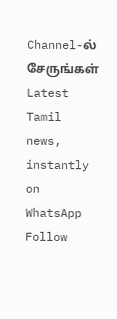Channel-ல் சேருங்கள்
Latest Tamil news, instantly on WhatsApp
Follow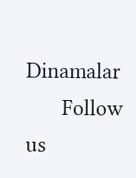Dinamalar
      Follow us